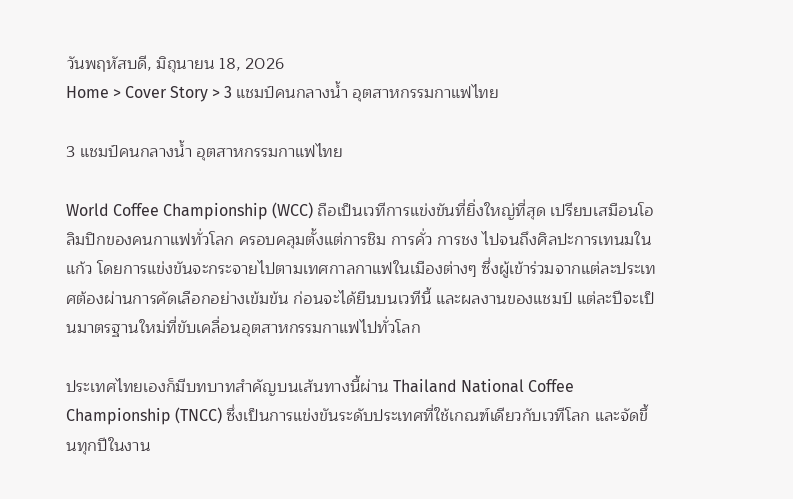วันพฤหัสบดี, มิถุนายน 18, 2026
Home > Cover Story > 3 แชมป์คนกลางน้ำ อุตสาหกรรมกาแฟไทย

3 แชมป์คนกลางน้ำ อุตสาหกรรมกาแฟไทย

World Coffee Championship (WCC) ถือเป็นเวทีการแข่งขันที่ยิ่งใหญ่ที่สุด เปรียบเสมือนโอลิมปิกของคนกาแฟทั่วโลก ครอบคลุมตั้งแต่การชิม การคั่ว การชง ไปจนถึงศิลปะการเทนมในแก้ว โดยการแข่งขันจะกระจายไปตามเทศกาลกาแฟในเมืองต่างๆ ซึ่งผู้เข้าร่วมจากแต่ละประเทศต้องผ่านการคัดเลือกอย่างเข้มข้น ก่อนจะได้ยืนบนเวทีนี้ และผลงานของแชมป์ แต่ละปีจะเป็นมาตรฐานใหม่ที่ขับเคลื่อนอุตสาหกรรมกาแฟไปทั่วโลก

ประเทศไทยเองก็มีบทบาทสําคัญบนเส้นทางนี้ผ่าน Thailand National Coffee Championship (TNCC) ซึ่งเป็นการแข่งขันระดับประเทศที่ใช้เกณฑ์เดียวกับเวทีโลก และจัดขึ้นทุกปีในงาน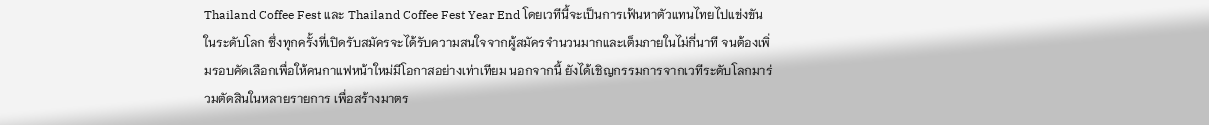Thailand Coffee Fest และ Thailand Coffee Fest Year End โดยเวทีนี้จะเป็นการเฟ้นหาตัวแทนไทยไปแข่งขันในระดับโลก ซึ่งทุกครั้งที่เปิดรับสมัครจะได้รับความสนใจจากผู้สมัครจํานวนมากและเต็มภายในไม่กี่นาที จนต้องเพิ่มรอบคัดเลือกเพื่อให้คนกาแฟหน้าใหม่มีโอกาสอย่างเท่าเทียม นอกจากนี้ ยังได้เชิญกรรมการจากเวทีระดับโลกมาร่วมตัดสินในหลายรายการ เพื่อสร้างมาตร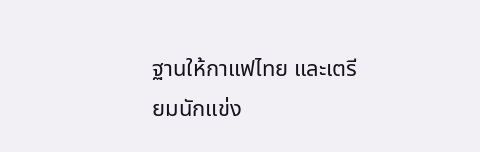ฐานให้กาแฟไทย และเตรียมนักแข่ง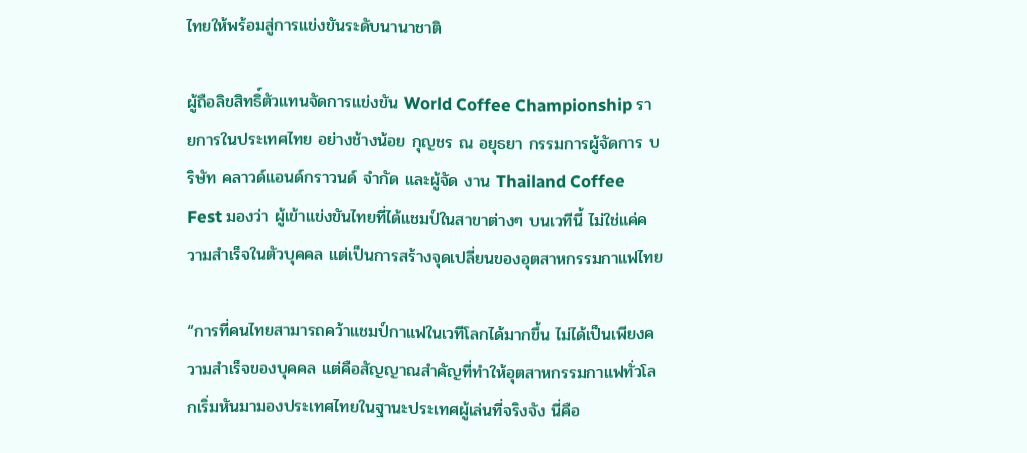ไทยให้พร้อมสู่การแข่งขันระดับนานาชาติ

ผู้ถือลิขสิทธิ์ตัวแทนจัดการแข่งขัน World Coffee Championship รายการในประเทศไทย อย่างช้างน้อย กุญชร ณ อยุธยา กรรมการผู้จัดการ บริษัท คลาวด์แอนด์กราวนด์ จํากัด และผู้จัด งาน Thailand Coffee Fest มองว่า ผู้เข้าแข่งขันไทยที่ได้แชมป์ในสาขาต่างๆ บนเวทีนี้ ไม่ใช่แค่ความสำเร็จในตัวบุคคล แต่เป็นการสร้างจุดเปลี่ยนของอุตสาหกรรมกาแฟไทย

“การที่คนไทยสามารถคว้าแชมป์กาแฟในเวทีโลกได้มากขึ้น ไม่ได้เป็นเพียงความสำเร็จของบุคคล แต่คือสัญญาณสำคัญที่ทำให้อุตสาหกรรมกาแฟทั่วโลกเริ่มหันมามองประเทศไทยในฐานะประเทศผู้เล่นที่จริงจัง นี่คือ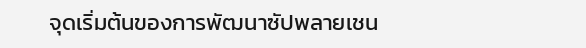จุดเริ่มต้นของการพัฒนาซัปพลายเชน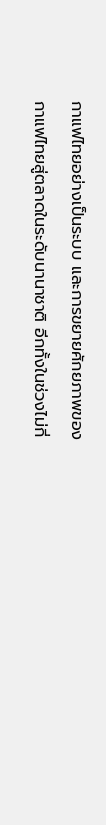กาแฟไทยอย่างเป็นระบบ และการขยายศักยภาพของกาแฟไทยสู่ตลาดในระดับนานาชาติ อีกทั้งในช่วงไม่กี่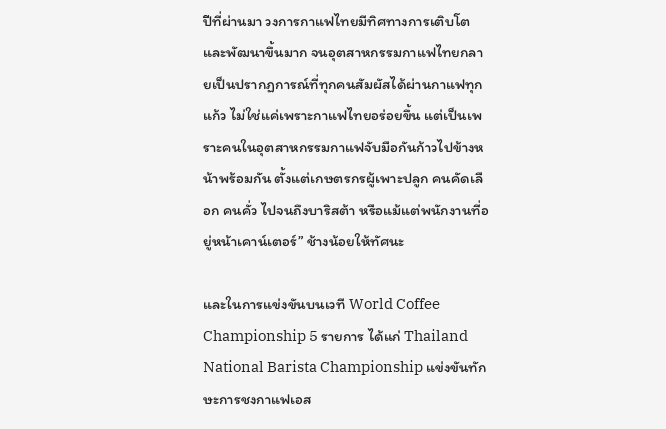ปีที่ผ่านมา วงการกาแฟไทยมีทิศทางการเติบโตและพัฒนาขึ้นมาก จนอุตสาหกรรมกาแฟไทยกลายเป็นปรากฏการณ์ที่ทุกคนสัมผัสได้ผ่านกาแฟทุกแก้ว ไม่ใช่แค่เพราะกาแฟไทยอร่อยขึ้น แต่เป็นเพราะคนในอุตสาหกรรมกาแฟจับมือกันก้าวไปข้างหน้าพร้อมกัน ตั้งแต่เกษตรกรผู้เพาะปลูก คนคัดเลือก คนคั่ว ไปจนถึงบาริสต้า หรือแม้แต่พนักงานที่อยู่หน้าเคาน์เตอร์” ช้างน้อยให้ทัศนะ

และในการแข่งขันบนเวที World Coffee Championship 5 รายการ ได้แก่ Thailand National Barista Championship แข่งขันทักษะการชงกาแฟเอส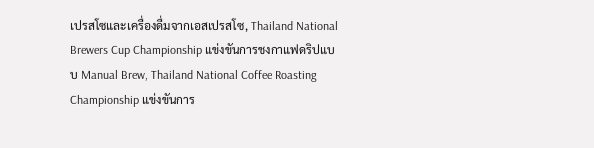เปรสโซและเครื่องดื่มจากเอสเปรสโซ, Thailand National Brewers Cup Championship แข่งขันการชงกาแฟดริปแบบ Manual Brew, Thailand National Coffee Roasting Championship แข่งขันการ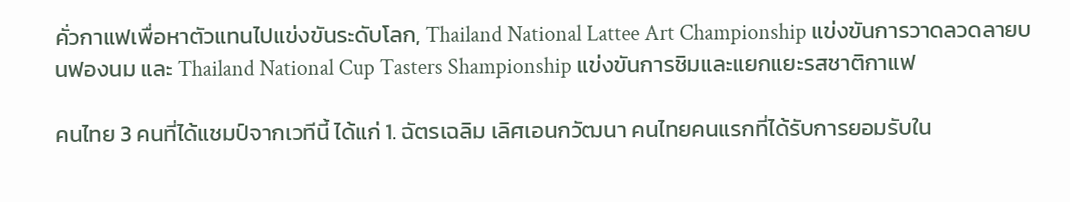คั่วกาแฟเพื่อหาตัวแทนไปแข่งขันระดับโลก, Thailand National Lattee Art Championship แข่งขันการวาดลวดลายบนฟองนม และ Thailand National Cup Tasters Shampionship แข่งขันการชิมและแยกแยะรสชาติกาแฟ

คนไทย 3 คนที่ได้แชมป์จากเวทีนี้ ได้แก่ 1. ฉัตรเฉลิม เลิศเอนกวัฒนา คนไทยคนแรกที่ได้รับการยอมรับใน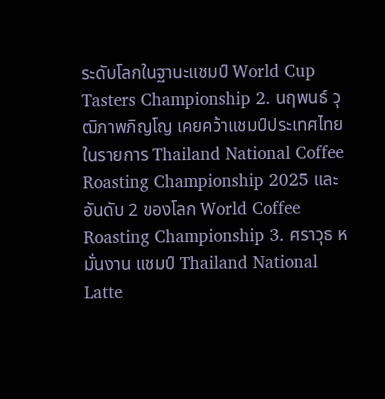ระดับโลกในฐานะแชมป์ World Cup Tasters Championship 2. นฤพนธ์ วุฒิภาพภิญโญ เคยคว้าแชมป์ประเทศไทยในรายการ Thailand National Coffee Roasting Championship 2025 และอันดับ 2 ของโลก World Coffee Roasting Championship 3. ศราวุธ หมั่นงาน แชมป์ Thailand National Latte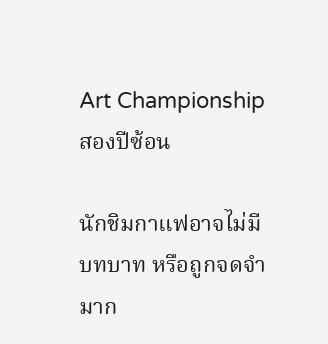Art Championship สองปีซ้อน

นักชิมกาแฟอาจไม่มีบทบาท หรือถูกจดจำมาก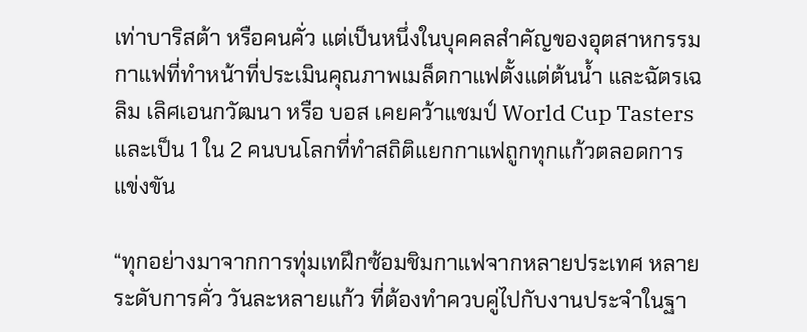เท่าบาริสต้า หรือคนคั่ว แต่เป็นหนึ่งในบุคคลสำคัญของอุตสาหกรรมกาแฟที่ทำหน้าที่ประเมินคุณภาพเมล็ดกาแฟตั้งแต่ต้นน้ำ และฉัตรเฉลิม เลิศเอนกวัฒนา หรือ บอส เคยคว้าแชมป์ World Cup Tasters และเป็น 1 ใน 2 คนบนโลกที่ทำสถิติแยกกาแฟถูกทุกแก้วตลอดการแข่งขัน

“ทุกอย่างมาจากการทุ่มเทฝึกซ้อมชิมกาแฟจากหลายประเทศ หลายระดับการคั่ว วันละหลายแก้ว ที่ต้องทำควบคู่ไปกับงานประจำในฐา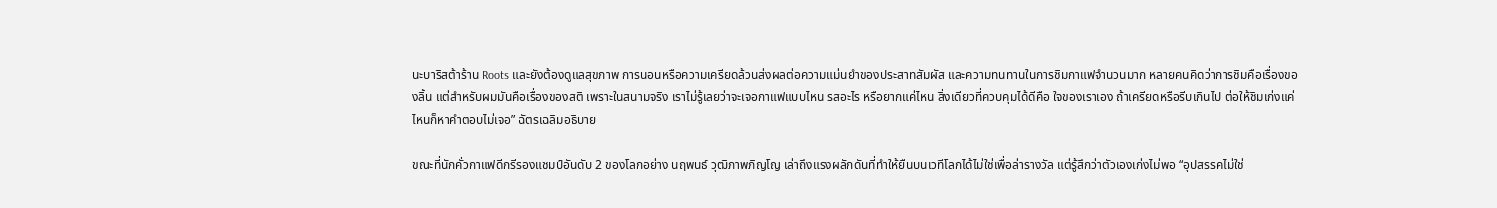นะบาริสต้าร้าน Roots และยังต้องดูแลสุขภาพ การนอนหรือความเครียดล้วนส่งผลต่อความแม่นยำของประสาทสัมผัส และความทนทานในการชิมกาแฟจำนวนมาก หลายคนคิดว่าการชิมคือเรื่องของลิ้น แต่สำหรับผมมันคือเรื่องของสติ เพราะในสนามจริง เราไม่รู้เลยว่าจะเจอกาแฟแบบไหน รสอะไร หรือยากแค่ไหน สิ่งเดียวที่ควบคุมได้ดีคือ ใจของเราเอง ถ้าเครียดหรือรีบเกินไป ต่อให้ชิมเก่งแค่ไหนก็หาคำตอบไม่เจอ” ฉัตรเฉลิมอธิบาย

ขณะที่นักคั่วกาแฟดีกรีรองแชมป์อันดับ 2 ของโลกอย่าง นฤพนธ์ วุฒิภาพภิญโญ เล่าถึงแรงผลักดันที่ทำให้ยืนบนเวทีโลกได้ไม่ใช่เพื่อล่ารางวัล แต่รู้สึกว่าตัวเองเก่งไม่พอ “อุปสรรคไม่ใช่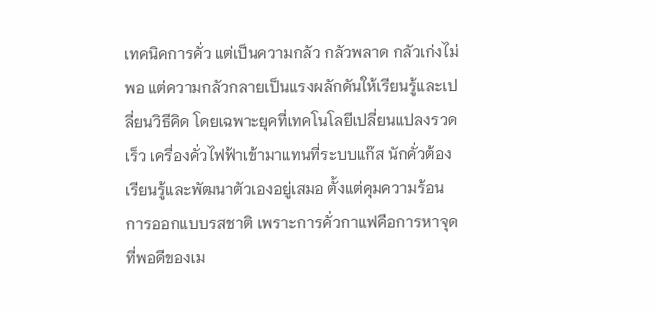เทคนิคการคั่ว แต่เป็นความกลัว กลัวพลาด กลัวเก่งไม่พอ แต่ความกลัวกลายเป็นแรงผลักดันให้เรียนรู้และเปลี่ยนวิธีคิด โดยเฉพาะยุคที่เทคโนโลยีเปลี่ยนแปลงรวดเร็ว เครื่องคั่วไฟฟ้าเข้ามาแทนที่ระบบแก๊ส นักคั่วต้องเรียนรู้และพัฒนาตัวเองอยู่เสมอ ตั้งแต่คุมความร้อน การออกแบบรสชาติ เพราะการคั่วกาแฟคือการหาจุดที่พอดีของเม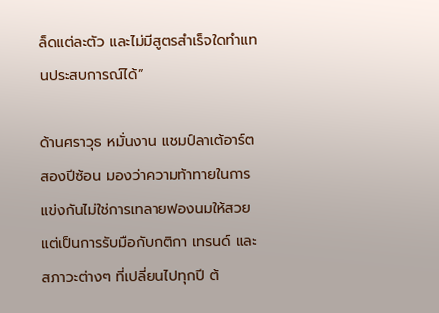ล็ดแต่ละตัว และไม่มีสูตรสำเร็จใดทำแทนประสบการณ์ได้”

ด้านศราวุธ หมั่นงาน แชมป์ลาเต้อาร์ตสองปีซ้อน มองว่าความท้าทายในการแข่งกันไม่ใช่การเทลายฟองนมให้สวย แต่เป็นการรับมือกับกติกา เทรนด์ และสภาวะต่างๆ ที่เปลี่ยนไปทุกปี ต้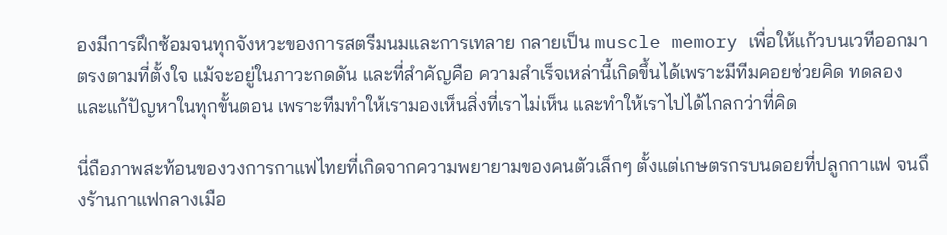องมีการฝึกซ้อมจนทุกจังหวะของการสตรีมนมและการเทลาย กลายเป็น muscle memory เพื่อให้แก้วบนเวทีออกมาตรงตามที่ตั้งใจ แม้จะอยู่ในภาวะกดดัน และที่สำคัญคือ ความสำเร็จเหล่านี้เกิดขึ้นได้เพราะมีทีมคอยช่วยคิด ทดลอง และแก้ปัญหาในทุกขั้นตอน เพราะทีมทำให้เรามองเห็นสิ่งที่เราไม่เห็น และทำให้เราไปได้ไกลกว่าที่คิด

นี่ถือภาพสะท้อนของวงการกาแฟไทยที่เกิดจากความพยายามของคนตัวเล็กๆ ตั้งแต่เกษตรกรบนดอยที่ปลูกกาแฟ จนถึงร้านกาแฟกลางเมือ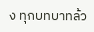ง ทุกบทบาทล้ว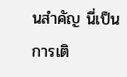นสำคัญ นี่เป็นการเติ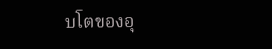บโตของอุ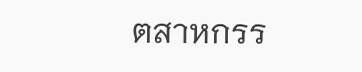ตสาหกรร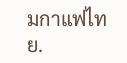มกาแฟไทย.